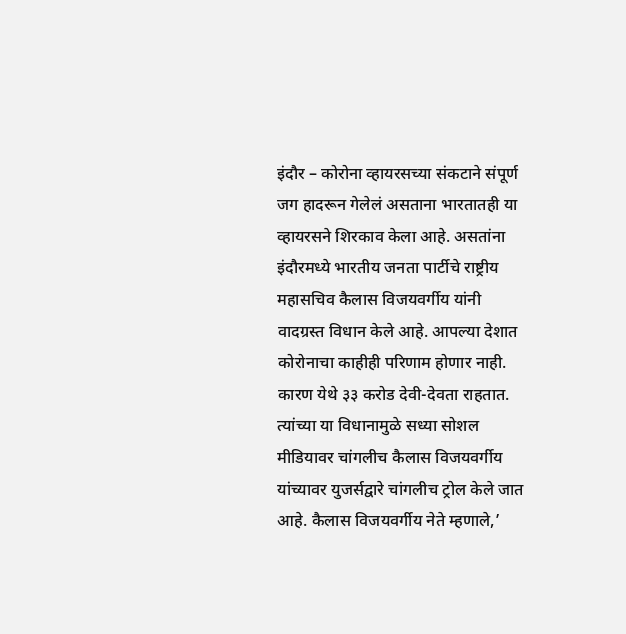इंदौर – कोरोना व्हायरसच्या संकटाने संपूर्ण जग हादरून गेलेलं असताना भारतातही या व्हायरसने शिरकाव केला आहे. असतांना इंदौरमध्ये भारतीय जनता पार्टीचे राष्ट्रीय महासचिव कैलास विजयवर्गीय यांनी वादग्रस्त विधान केले आहे. आपल्या देशात कोरोनाचा काहीही परिणाम होणार नाही. कारण येथे ३३ करोड देवी-देवता राहतात. त्यांच्या या विधानामुळे सध्या सोशल मीडियावर चांगलीच कैलास विजयवर्गीय यांच्यावर युजर्सद्वारे चांगलीच ट्रोल केले जात आहे. कैलास विजयवर्गीय नेते म्हणाले,’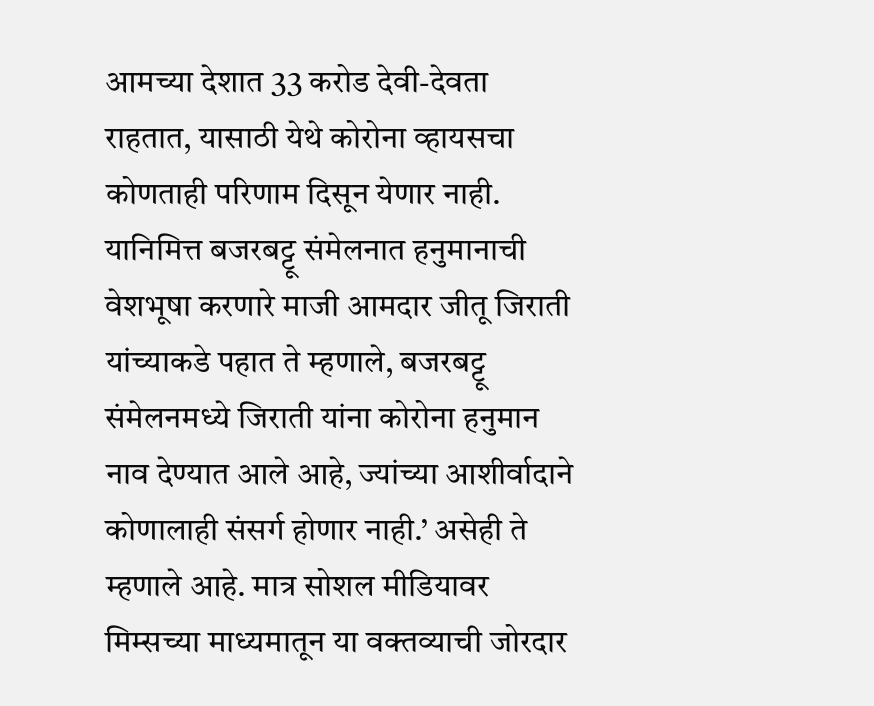आमच्या देशात 33 करोड देवी-देवता राहतात, यासाठी येथे कोरोना व्हायसचा कोणताही परिणाम दिसून येणार नाही. यानिमित्त बजरबट्टू संमेलनात हनुमानाची वेशभूषा करणारे माजी आमदार जीतू जिराती यांच्याकडे पहात ते म्हणाले, बजरबट्टू संमेलनमध्ये जिराती यांना कोरोना हनुमान नाव देण्यात आले आहे, ज्यांच्या आशीर्वादाने कोणालाही संसर्ग होणार नाही.’ असेही ते म्हणाले आहे. मात्र सोशल मीडियावर मिम्सच्या माध्यमातून या वक्तव्याची जोरदार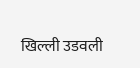खिल्ली उडवली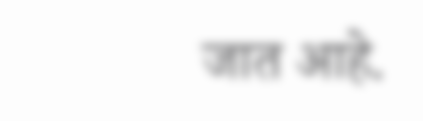जात आहे.